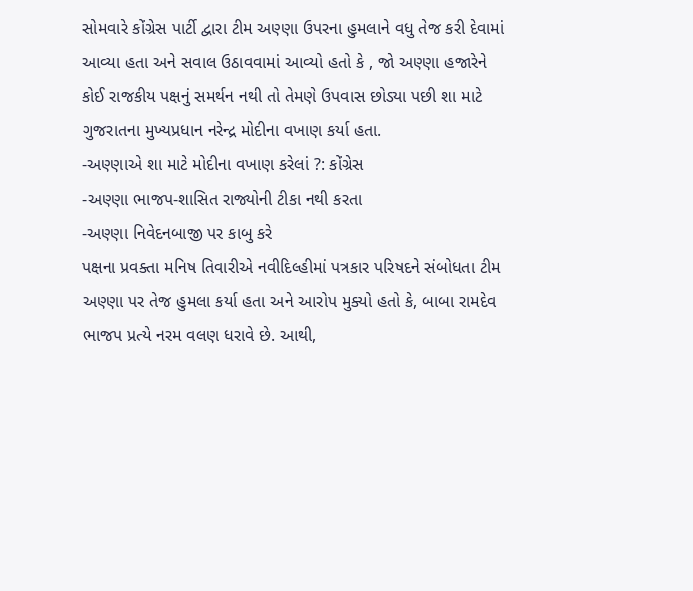સોમવારે કોંગ્રેસ પાર્ટી દ્વારા ટીમ અણ્ણા ઉપરના હુમલાને વધુ તેજ કરી દેવામાં આવ્યા હતા અને સવાલ ઉઠાવવામાં આવ્યો હતો કે , જો અણ્ણા હજારેને કોઈ રાજકીય પક્ષનું સમર્થન નથી તો તેમણે ઉપવાસ છોડ્યા પછી શા માટે ગુજરાતના મુખ્યપ્રધાન નરેન્દ્ર મોદીના વખાણ કર્યા હતા.
-અણ્ણાએ શા માટે મોદીના વખાણ કરેલાં ?: કોંગ્રેસ
-અણ્ણા ભાજપ-શાસિત રાજ્યોની ટીકા નથી કરતા
-અણ્ણા નિવેદનબાજી પર કાબુ કરે
પક્ષના પ્રવક્તા મનિષ તિવારીએ નવીદિલ્હીમાં પત્રકાર પરિષદને સંબોધતા ટીમ અણ્ણા પર તેજ હુમલા કર્યા હતા અને આરોપ મુક્યો હતો કે, બાબા રામદેવ ભાજપ પ્રત્યે નરમ વલણ ધરાવે છે. આથી,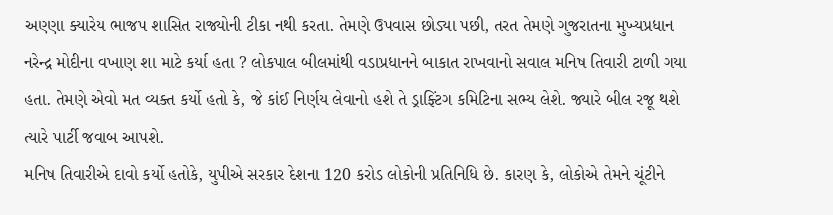અણ્ણા ક્યારેય ભાજપ શાસિત રાજ્યોની ટીકા નથી કરતા. તેમણે ઉપવાસ છોડ્યા પછી, તરત તેમણે ગુજરાતના મુખ્યપ્રધાન નરેન્દ્ર મોદીના વખાણ શા માટે કર્યા હતા ? લોકપાલ બીલમાંથી વડાપ્રધાનને બાકાત રાખવાનો સવાલ મનિષ તિવારી ટાળી ગયા હતા. તેમણે એવો મત વ્યક્ત કર્યો હતો કે, જે કાંઈ નિર્ણય લેવાનો હશે તે ડ્રાફ્ટિંગ કમિટિના સભ્ય લેશે. જ્યારે બીલ રજૂ થશે ત્યારે પાર્ટી જવાબ આપશે.
મનિષ તિવારીએ દાવો કર્યો હતોકે, યુપીએ સરકાર દેશના 120 કરોડ લોકોની પ્રતિનિધિ છે. કારણ કે, લોકોએ તેમને ચૂંટીને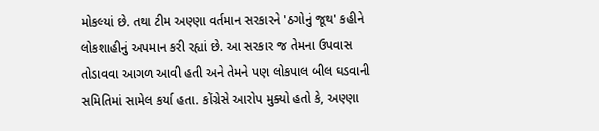મોકલ્યાં છે. તથા ટીમ અણ્ણા વર્તમાન સરકારને 'ઠગોનું જૂથ' કહીને લોકશાહીનું અપમાન કરી રહ્યાં છે. આ સરકાર જ તેમના ઉપવાસ તોડાવવા આગળ આવી હતી અને તેમને પણ લોકપાલ બીલ ઘડવાની સમિતિમાં સામેલ કર્યા હતા. કોંગ્રેસે આરોપ મુક્યો હતો કે, અણ્ણા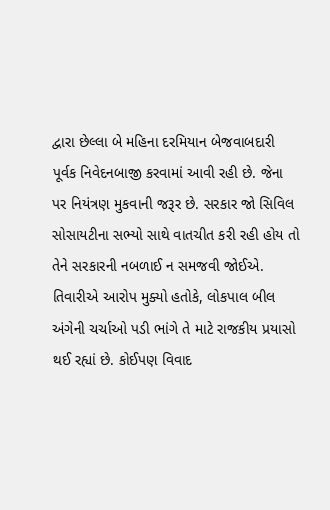દ્વારા છેલ્લા બે મહિના દરમિયાન બેજવાબદારી પૂર્વક નિવેદનબાજી કરવામાં આવી રહી છે. જેના પર નિયંત્રણ મુકવાની જરૂર છે. સરકાર જો સિવિલ સોસાયટીના સભ્યો સાથે વાતચીત કરી રહી હોય તો તેને સરકારની નબળાઈ ન સમજવી જોઈએ.
તિવારીએ આરોપ મુક્યો હતોકે, લોકપાલ બીલ અંગેની ચર્ચાઓ પડી ભાંગે તે માટે રાજકીય પ્રયાસો થઈ રહ્યાં છે. કોઈપણ વિવાદ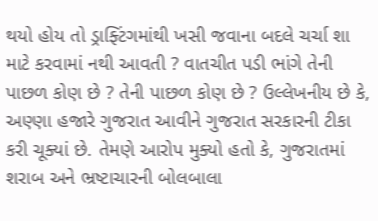થયો હોય તો ડ્રાફ્ટિંગમાંથી ખસી જવાના બદલે ચર્ચા શા માટે કરવામાં નથી આવતી ? વાતચીત પડી ભાંગે તેની પાછળ કોણ છે ? તેની પાછળ કોણ છે ? ઉલ્લેખનીય છે કે, અણ્ણા હજારે ગુજરાત આવીને ગુજરાત સરકારની ટીકા કરી ચૂક્યાં છે. તેમણે આરોપ મુક્યો હતો કે, ગુજરાતમાં શરાબ અને ભ્રષ્ટાચારની બોલબાલા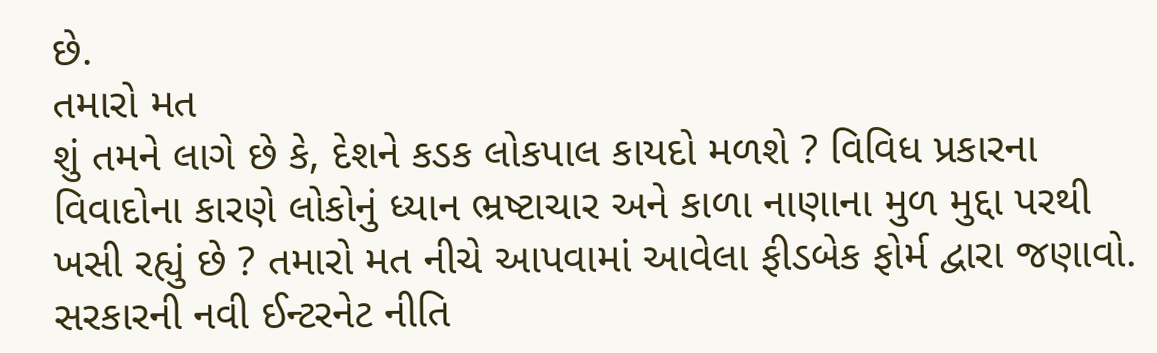છે.
તમારો મત
શું તમને લાગે છે કે, દેશને કડક લોકપાલ કાયદો મળશે ? વિવિધ પ્રકારના વિવાદોના કારણે લોકોનું ધ્યાન ભ્રષ્ટાચાર અને કાળા નાણાના મુળ મુદ્દા પરથી ખસી રહ્યું છે ? તમારો મત નીચે આપવામાં આવેલા ફીડબેક ફોર્મ દ્વારા જણાવો. સરકારની નવી ઈન્ટરનેટ નીતિ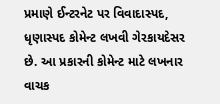પ્રમાણે ઈન્ટરનેટ પર વિવાદાસ્પદ, ધૃણાસ્પદ કોમેન્ટ લખવી ગેરકાયદેસર છે. આ પ્રકારની કોમેન્ટ માટે લખનાર વાચક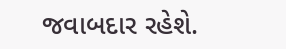જવાબદાર રહેશે.